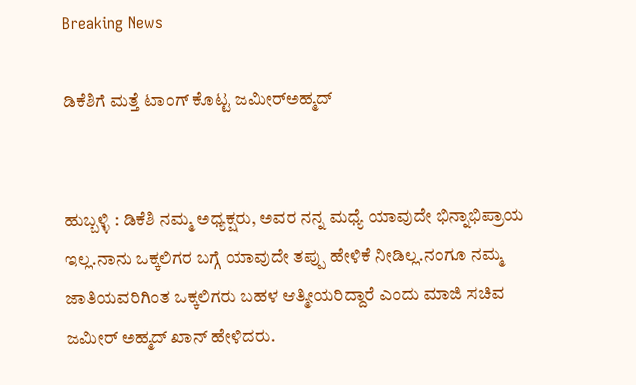Breaking News

ಡಿಕೆಶಿಗೆ ಮತ್ತೆ ಟಾಂಗ್ ಕೊಟ್ಟ ಜಮೀರ್‌ಅಹ್ಮದ್


ಹುಬ್ಬಳ್ಳಿ : ಡಿಕೆಶಿ ನಮ್ಮ ಅಧ್ಯಕ್ಷರು, ಅವರ ನನ್ನ ಮಧ್ಯೆ ಯಾವುದೇ ಭಿನ್ನಾಭಿಪ್ರಾಯ ಇಲ್ಲ.ನಾನು ಒಕ್ಕಲಿಗರ ಬಗ್ಗೆ ಯಾವುದೇ ತಪ್ಪು ಹೇಳಿಕೆ ನೀಡಿಲ್ಲ.ನಂಗೂ ನಮ್ಮ ಜಾತಿಯವರಿಗಿಂತ ಒಕ್ಕಲಿಗರು ಬಹಳ ಆತ್ಮೀಯರಿದ್ದಾರೆ ಎಂದು ಮಾಜಿ ಸಚಿವ ಜಮೀರ್ ಅಹ್ಮದ್ ಖಾನ್ ಹೇಳಿದರು.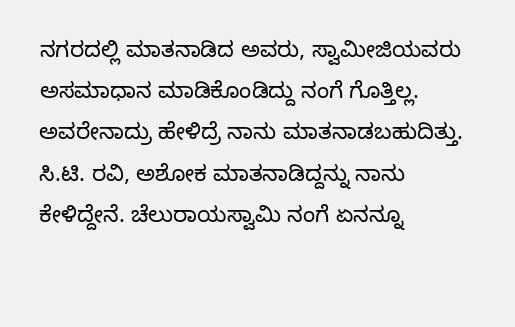ನಗರದಲ್ಲಿ ಮಾತನಾಡಿದ ಅವರು, ಸ್ವಾಮೀಜಿಯವರು ಅಸಮಾಧಾನ ಮಾಡಿಕೊಂಡಿದ್ದು ನಂಗೆ ಗೊತ್ತಿಲ್ಲ. ಅವರೇನಾದ್ರು ಹೇಳಿದ್ರೆ ನಾನು ಮಾತನಾಡಬಹುದಿತ್ತು. ಸಿ.ಟಿ. ರವಿ, ಅಶೋಕ ಮಾತನಾಡಿದ್ದನ್ನು ನಾನು ಕೇಳಿದ್ದೇನೆ. ಚೆಲುರಾಯಸ್ವಾಮಿ ನಂಗೆ ಏನನ್ನೂ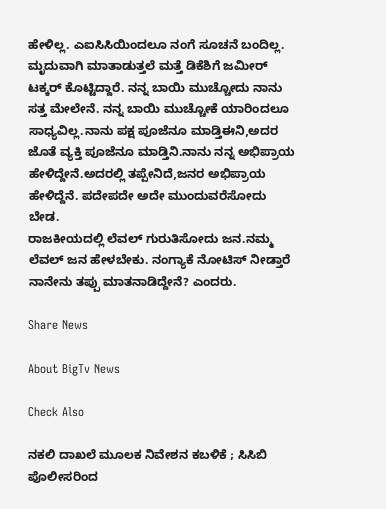ಹೇಳಿಲ್ಲ. ಎಐಸಿಸಿಯಿಂದಲೂ ನಂಗೆ ಸೂಚನೆ ಬಂದಿಲ್ಲ. ಮೃದುವಾಗಿ ಮಾತಾಡುತ್ತಲೆ ಮತ್ತೆ ಡಿಕೆಶಿಗೆ ಜಮೀರ್‌ ಟಕ್ಕರ್ ಕೊಟ್ಟಿದ್ದಾರೆ. ನನ್ನ ಬಾಯಿ ಮುಚ್ಚೋದು ನಾನು ಸತ್ತ ಮೇಲೇನೆ. ನನ್ನ ಬಾಯಿ ಮುಚ್ಚೋಕೆ ಯಾರಿಂದಲೂ ಸಾಧ್ಯವಿಲ್ಲ.ನಾನು ಪಕ್ಷ ಪೂಜೆನೂ ಮಾಡ್ತಿಈನಿ,ಅದರ ಜೊತೆ ವ್ಯಕ್ತಿ ಪೂಜೆನೂ ಮಾಡ್ತಿನಿ.ನಾನು ನನ್ನ ಅಭಿಪ್ರಾಯ ಹೇಳಿದ್ದೇನೆ.ಅದರಲ್ಲಿ ತಪ್ಪೇನಿದೆ,ಜನರ ಅಭಿಪ್ರಾಯ ಹೇಳಿದ್ದೆನೆ. ಪದೇಪದೇ ಅದೇ ಮುಂದುವರೆಸೋದು ಬೇಡ.
ರಾಜಕೀಯದಲ್ಲಿ ಲೆವಲ್ ಗುರುತಿಸೋದು ಜನ.ನಮ್ಮ ಲೆವಲ್ ಜನ ಹೇಳಬೇಕು. ನಂಗ್ಯಾಕೆ ನೋಟಿಸ್ ನೀಡ್ತಾರೆ ನಾನೇನು ತಪ್ಪು ಮಾತನಾಡಿದ್ದೇನೆ? ಎಂದರು.

Share News

About BigTv News

Check Also

ನಕಲಿ ದಾಖಲೆ ಮೂಲಕ ನಿವೇಶನ ಕಬಳಿಕೆ ; ಸಿಸಿಬಿ ಪೊಲೀಸರಿಂದ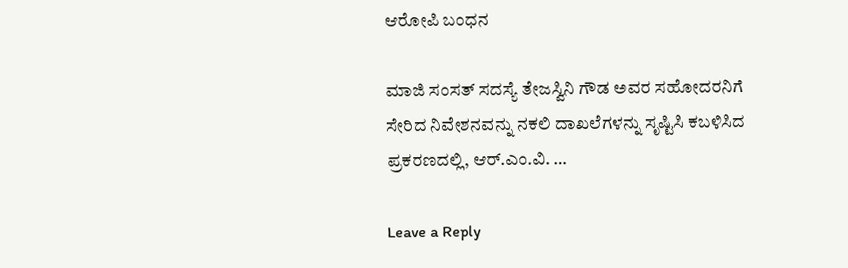ಆರೋಪಿ ಬಂಧನ

ಮಾಜಿ ಸಂಸತ್ ಸದಸ್ಯೆ ತೇಜಸ್ವಿನಿ ಗೌಡ ಅವರ ಸಹೋದರನಿಗೆ ಸೇರಿದ ನಿವೇಶನವನ್ನು ನಕಲಿ ದಾಖಲೆಗಳನ್ನು ಸೃಷ್ಟಿಸಿ ಕಬಳಿಸಿದ ಪ್ರಕರಣದಲ್ಲಿ, ಆರ್.ಎಂ.ವಿ. …

Leave a Reply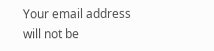Your email address will not be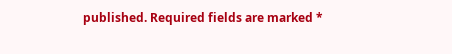published. Required fields are marked *